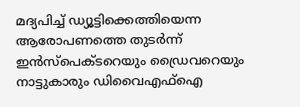മദ്യപിച്ച് ഡ്യൂട്ടിക്കെത്തിയെന്ന ആരോപണത്തെ തുടർന്ന് ഇൻസ്പെക്ടറെയും ഡ്രൈവറെയും നാട്ടുകാരും ഡിവൈഎഫ്ഐ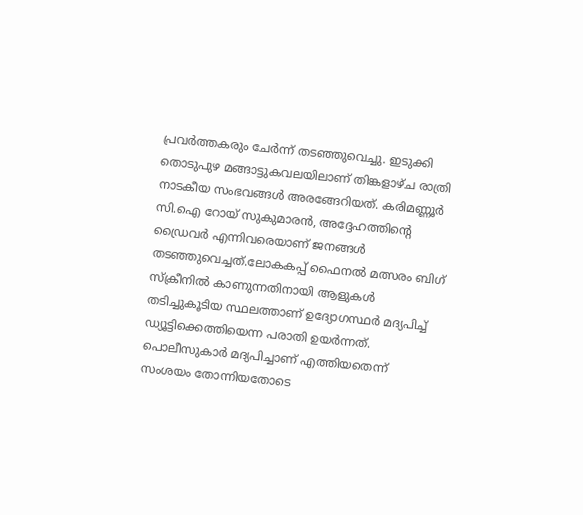പ്രവർത്തകരും ചേർന്ന് തടഞ്ഞുവെച്ചു. ഇടുക്കി തൊടുപുഴ മങ്ങാട്ടുകവലയിലാണ് തിങ്കളാഴ്ച രാത്രി നാടകീയ സംഭവങ്ങൾ അരങ്ങേറിയത്. കരിമണ്ണൂർ സി.ഐ റോയ് സുകുമാരൻ, അദ്ദേഹത്തിന്റെ ഡ്രൈവർ എന്നിവരെയാണ് ജനങ്ങൾ തടഞ്ഞുവെച്ചത്.ലോകകപ്പ് ഫൈനൽ മത്സരം ബിഗ് സ്ക്രീനിൽ കാണുന്നതിനായി ആളുകൾ തടിച്ചുകൂടിയ സ്ഥലത്താണ് ഉദ്യോഗസ്ഥർ മദ്യപിച്ച് ഡ്യൂട്ടിക്കെത്തിയെന്ന പരാതി ഉയർന്നത്.
പൊലീസുകാർ മദ്യപിച്ചാണ് എത്തിയതെന്ന് സംശയം തോന്നിയതോടെ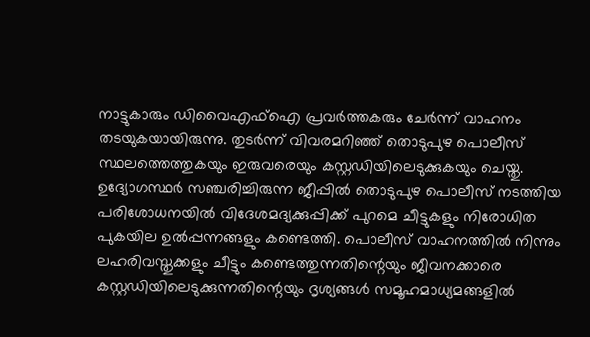നാട്ടുകാരും ഡിവൈഎഫ്ഐ പ്രവർത്തകരും ചേർന്ന് വാഹനം തടയുകയായിരുന്നു. തുടർന്ന് വിവരമറിഞ്ഞ് തൊടുപുഴ പൊലീസ് സ്ഥലത്തെത്തുകയും ഇരുവരെയും കസ്റ്റഡിയിലെടുക്കുകയും ചെയ്തു.
ഉദ്യോഗസ്ഥർ സഞ്ചരിച്ചിരുന്ന ജീപ്പിൽ തൊടുപുഴ പൊലീസ് നടത്തിയ പരിശോധനയിൽ വിദേശമദ്യക്കുപ്പിക്ക് പുറമെ ചീട്ടുകളും നിരോധിത പുകയില ഉൽപ്പന്നങ്ങളും കണ്ടെത്തി. പൊലീസ് വാഹനത്തിൽ നിന്നും ലഹരിവസ്തുക്കളും ചീട്ടും കണ്ടെത്തുന്നതിന്റെയും ജീവനക്കാരെ കസ്റ്റഡിയിലെടുക്കുന്നതിന്റെയും ദൃശ്യങ്ങൾ സമൂഹമാധ്യമങ്ങളിൽ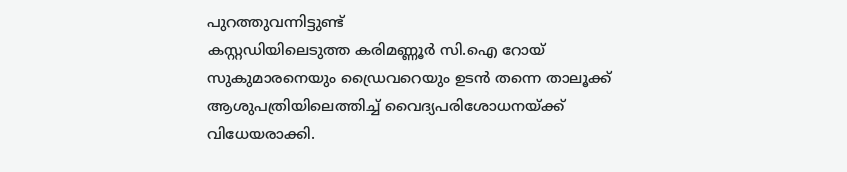പുറത്തുവന്നിട്ടുണ്ട്
കസ്റ്റഡിയിലെടുത്ത കരിമണ്ണൂർ സി.ഐ റോയ് സുകുമാരനെയും ഡ്രൈവറെയും ഉടൻ തന്നെ താലൂക്ക് ആശുപത്രിയിലെത്തിച്ച് വൈദ്യപരിശോധനയ്ക്ക് വിധേയരാക്കി.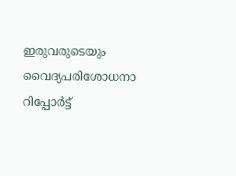ഇരുവരുടെയും വൈദ്യപരിശോധനാ റിപ്പോർട്ട്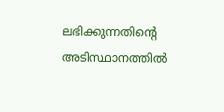ലഭിക്കുന്നതിന്റെ അടിസ്ഥാനത്തിൽ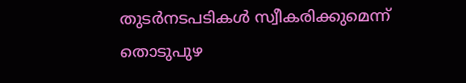തുടർനടപടികൾ സ്വീകരിക്കുമെന്ന് തൊടുപുഴ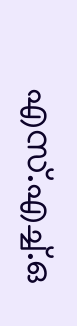എസ്.എച്ച്.ഒ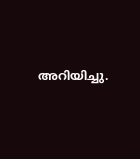അറിയിച്ചു.